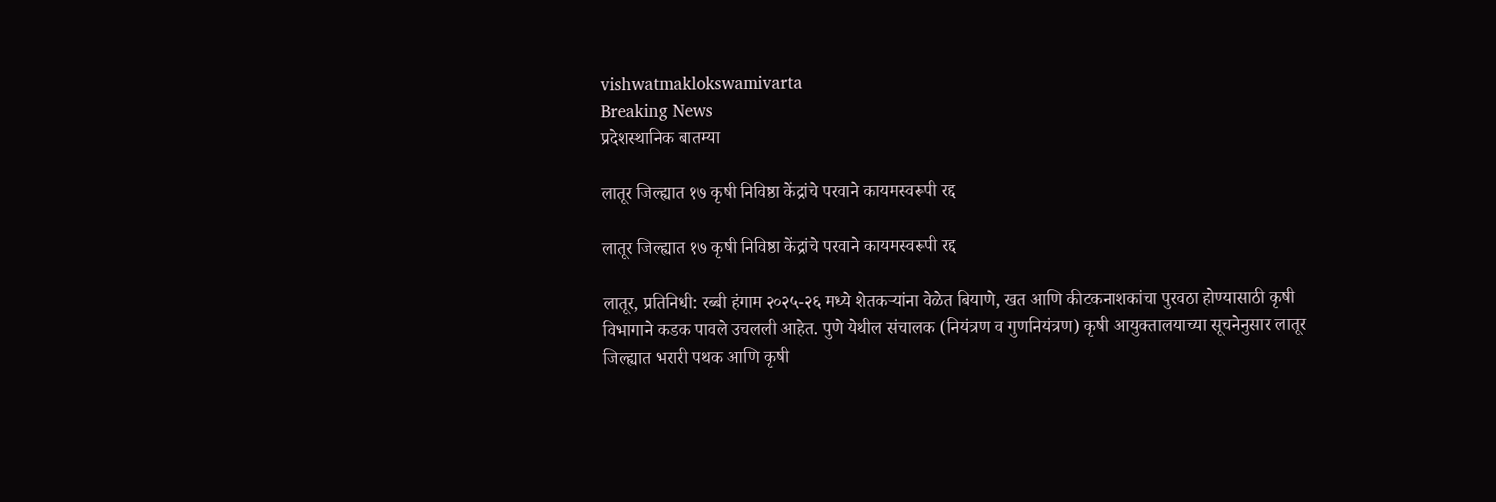vishwatmaklokswamivarta
Breaking News
प्रदेशस्थानिक बातम्या

लातूर जिल्ह्यात १७ कृषी निविष्ठा केंद्रांचे परवाने कायमस्वरूपी रद्द

लातूर जिल्ह्यात १७ कृषी निविष्ठा केंद्रांचे परवाने कायमस्वरूपी रद्द

लातूर, प्रतिनिधी: रब्बी हंगाम २०२५-२६ मध्ये शेतकऱ्यांना वेळेत बियाणे, खत आणि कीटकनाशकांचा पुरवठा होण्यासाठी कृषी विभागाने कडक पावले उचलली आहेत. पुणे येथील संचालक (नियंत्रण व गुणनियंत्रण) कृषी आयुक्तालयाच्या सूचनेनुसार लातूर जिल्ह्यात भरारी पथक आणि कृषी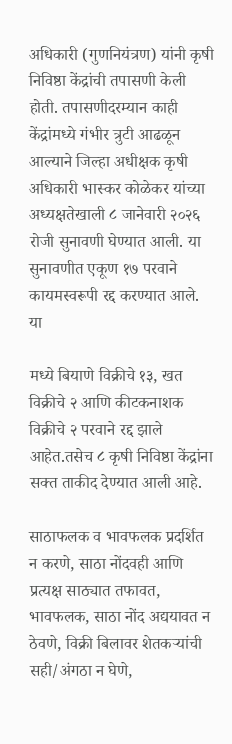अधिकारी (गुणनियंत्रण) यांनी कृषी निविष्ठा केंद्रांची तपासणी केली होती. तपासणीदरम्यान काही केंद्रांमध्ये गंभीर त्रुटी आढळून आल्याने जिल्हा अधीक्षक कृषी अधिकारी भास्कर कोळेकर यांच्या अध्यक्षतेखाली ८ जानेवारी २०२६ रोजी सुनावणी घेण्यात आली. या सुनावणीत एकूण १७ परवाने कायमस्वरूपी रद्द करण्यात आले. या

मध्ये बियाणे विक्रीचे १३, खत विक्रीचे २ आणि कीटकनाशक विक्रीचे २ परवाने रद्द झाले आहेत.तसेच ८ कृषी निविष्ठा केंद्रांना सक्त ताकीद देण्यात आली आहे.

साठाफलक व भावफलक प्रदर्शित न करणे, साठा नोंदवही आणि प्रत्यक्ष साठ्यात तफावत, भावफलक, साठा नोंद अद्ययावत न ठेवणे, विक्री बिलावर शेतकऱ्यांची सही/अंगठा न घेणे,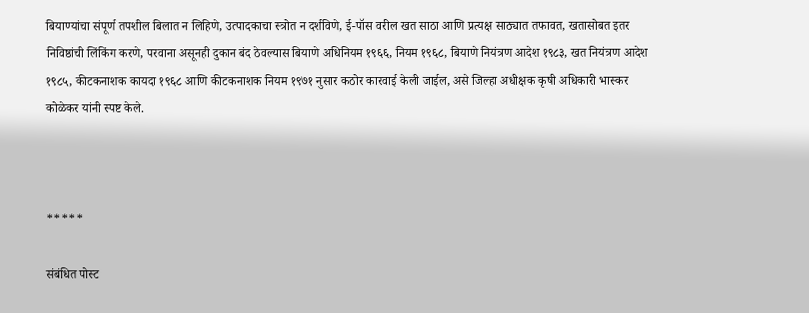बियाण्यांचा संपूर्ण तपशील बिलात न लिहिणे, उत्पादकाचा स्त्रोत न दर्शविणे, ई-पॉस वरील खत साठा आणि प्रत्यक्ष साठ्यात तफावत, खतासोबत इतर निविष्ठांची लिंकिंग करणे, परवाना असूनही दुकान बंद ठेवल्यास बियाणे अधिनियम १९६६, नियम १९६८, बियाणे नियंत्रण आदेश १९८३, खत नियंत्रण आदेश १९८५, कीटकनाशक कायदा १९६८ आणि कीटकनाशक नियम १९७१ नुसार कठोर कारवाई केली जाईल, असे जिल्हा अधीक्षक कृषी अधिकारी भास्कर कोळेकर यांनी स्पष्ट केले.



*****

संबंधित पोस्ट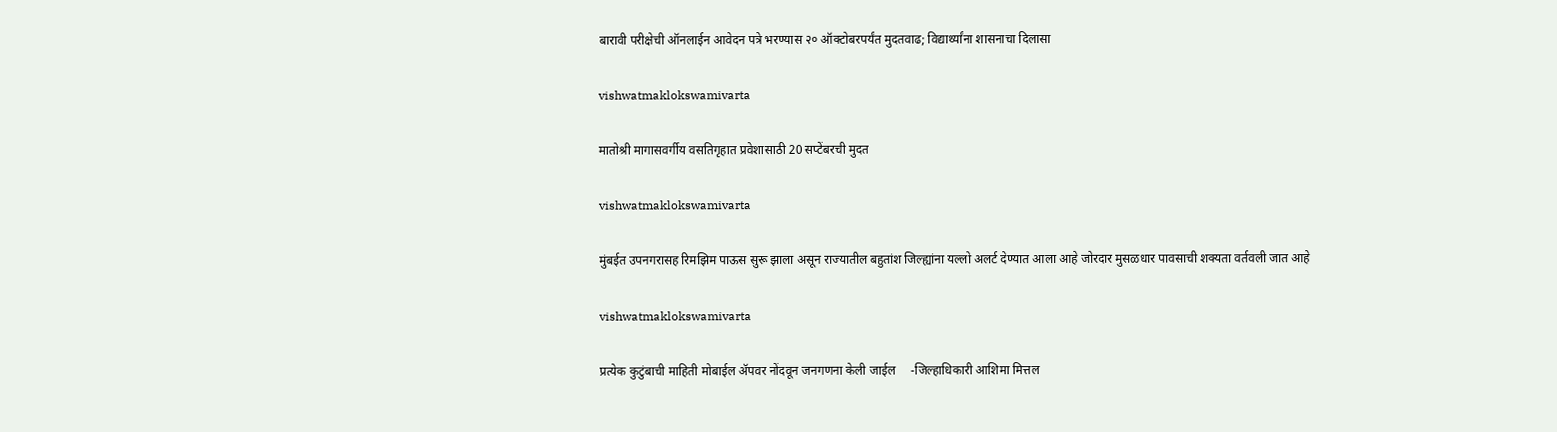बारावी परीक्षेची ऑनलाईन आवेदन पत्रे भरण्यास २० ऑक्टोबरपर्यंत मुदतवाढ; विद्यार्थ्यांना शासनाचा दिलासा

vishwatmaklokswamivarta

मातोश्री मागासवर्गीय वसतिगृहात प्रवेशासाठी 20 सप्टेंबरची मुदत

vishwatmaklokswamivarta

मुंबईत उपनगरासह रिमझिम पाऊस सुरू झाला असून राज्यातील बहुतांश जिल्ह्यांना यल्लो अलर्ट देण्यात आला आहे जोरदार मुसळधार पावसाची शक्यता वर्तवली जात आहे

vishwatmaklokswamivarta

प्रत्येक कुटुंबाची माहिती मोबाईल ॲपवर नोंदवून जनगणना केली जाईल     -जिल्हाधिकारी आशिमा मित्तल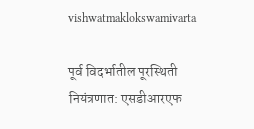vishwatmaklokswamivarta

पूर्व विदर्भातील पूरस्थिती नियंत्रणात: एसडीआरएफ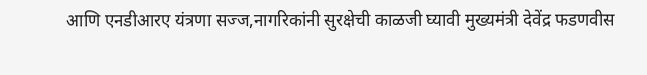आणि एनडीआरए यंत्रणा सज्ज,नागरिकांनी सुरक्षेची काळजी घ्यावी मुख्यमंत्री देवेंद्र फडणवीस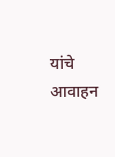यांचे आवाहन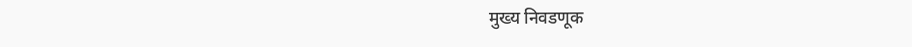मुख्य निवडणूक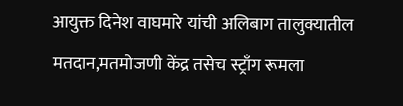आयुक्त दिनेश वाघमारे यांची अलिबाग तालुक्यातील मतदान,मतमोजणी केंद्र तसेच स्ट्राँग रूमला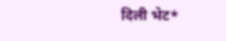दिली भेट*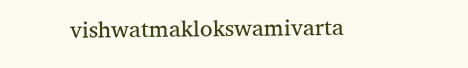vishwatmaklokswamivarta